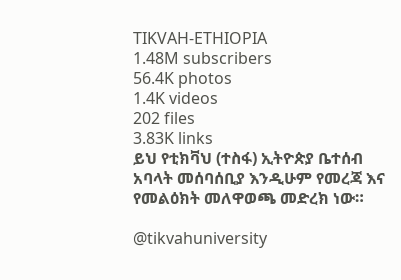TIKVAH-ETHIOPIA
1.48M subscribers
56.4K photos
1.4K videos
202 files
3.83K links
ይህ የቲክቫህ (ተስፋ) ኢትዮጵያ ቤተሰብ አባላት መሰባሰቢያ እንዲሁም የመረጃ እና የመልዕክት መለዋወጫ መድረክ ነው።

@tikvahuniversity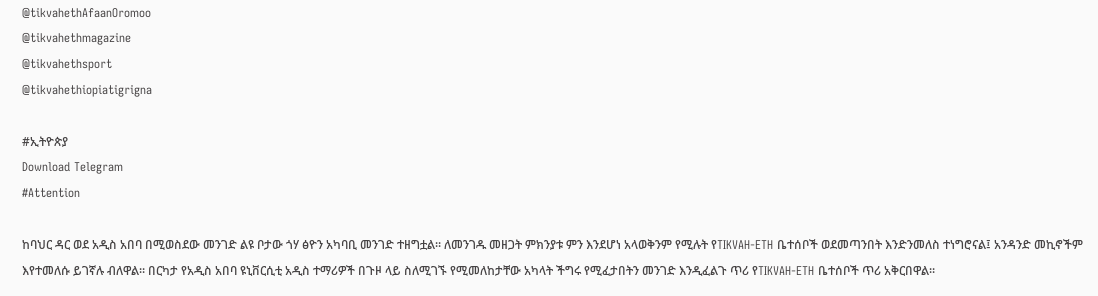@tikvahethAfaanOromoo
@tikvahethmagazine
@tikvahethsport
@tikvahethiopiatigrigna

#ኢትዮጵያ
Download Telegram
#Attention

ከባህር ዳር ወደ አዲስ አበባ በሚወስደው መንገድ ልዩ ቦታው ጎሃ ፅዮን አካባቢ መንገድ ተዘግቷል። ለመንገዱ መዘጋት ምክንያቱ ምን እንደሆነ አላወቅንም የሚሉት የTIKVAH-ETH ቤተሰቦች ወደመጣንበት እንድንመለስ ተነግሮናል፤ አንዳንድ መኪኖችም እየተመለሱ ይገኛሉ ብለዋል። በርካታ የአዲስ አበባ ዩኒቨርሲቲ አዲስ ተማሪዎች በጉዞ ላይ ስለሚገኙ የሚመለከታቸው አካላት ችግሩ የሚፈታበትን መንገድ እንዲፈልጉ ጥሪ የTIKVAH-ETH ቤተሰቦች ጥሪ አቅርበዋል።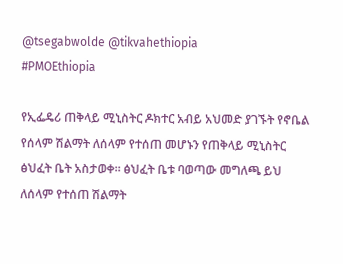@tsegabwolde @tikvahethiopia
#PMOEthiopia

የኢፌዴሪ ጠቅላይ ሚኒስትር ዶክተር አብይ አህመድ ያገኙት የኖቤል የሰላም ሽልማት ለሰላም የተሰጠ መሆኑን የጠቅላይ ሚኒስትር ፅህፈት ቤት አስታወቀ። ፅህፈት ቤቱ ባወጣው መግለጫ ይህ ለሰላም የተሰጠ ሽልማት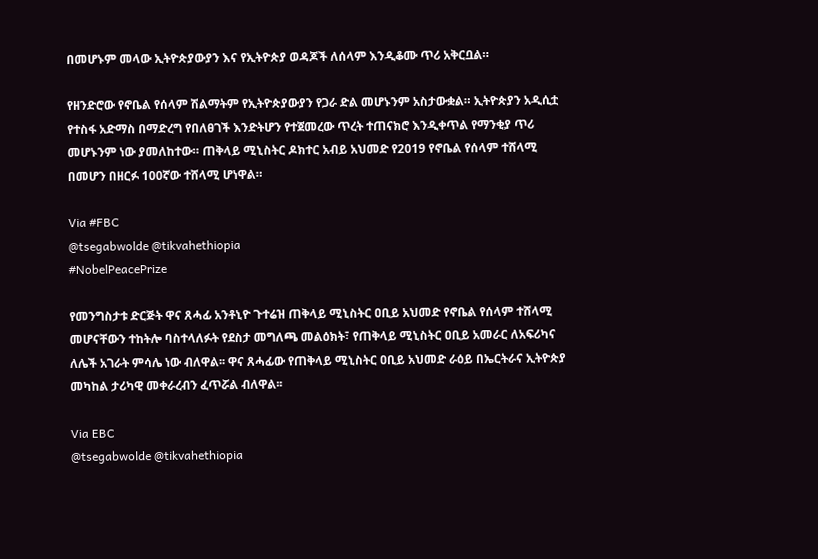በመሆኑም መላው ኢትዮጵያውያን እና የኢትዮጵያ ወዳጆች ለሰላም እንዲቆሙ ጥሪ አቅርቧል።

የዘንድሮው የኖቤል የሰላም ሽልማትም የኢትዮጵያውያን የጋራ ድል መሆኑንም አስታውቋል። ኢትዮጵያን አዲሲቷ የተስፋ አድማስ በማድረግ የበለፀገች እንድትሆን የተጀመረው ጥረት ተጠናክሮ እንዲቀጥል የማንቂያ ጥሪ መሆኑንም ነው ያመለከተው። ጠቅላይ ሚኒስትር ዶክተር አብይ አህመድ የ2019 የኖቤል የሰላም ተሸላሚ በመሆን በዘርፉ 100ኛው ተሸላሚ ሆነዋል።

Via #FBC
@tsegabwolde @tikvahethiopia
#NobelPeacePrize

የመንግስታቱ ድርጅት ዋና ጸሓፊ አንቶኒዮ ጉተሬዝ ጠቅላይ ሚኒስትር ዐቢይ አህመድ የኖቤል የሰላም ተሸላሚ መሆናቸውን ተከትሎ ባስተላለፉት የደስታ መግለጫ መልዕክት፣ የጠቅላይ ሚኒስትር ዐቢይ አመራር ለአፍሪካና ለሌች አገራት ምሳሌ ነው ብለዋል፡፡ ዋና ጸሓፊው የጠቅላይ ሚኒስትር ዐቢይ አህመድ ራዕይ በኤርትራና ኢትዮጵያ መካከል ታሪካዊ መቀራረብን ፈጥሯል ብለዋል፡፡

Via EBC
@tsegabwolde @tikvahethiopia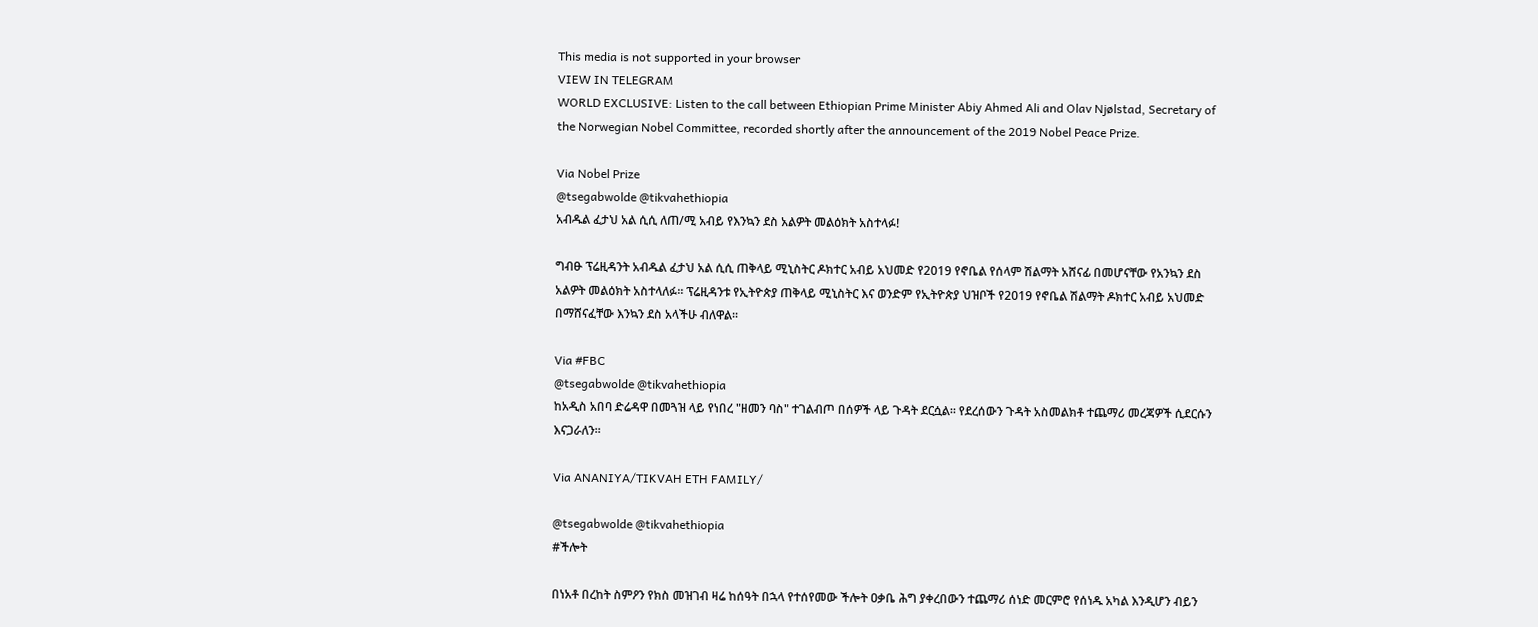This media is not supported in your browser
VIEW IN TELEGRAM
WORLD EXCLUSIVE: Listen to the call between Ethiopian Prime Minister Abiy Ahmed Ali and Olav Njølstad, Secretary of the Norwegian Nobel Committee, recorded shortly after the announcement of the 2019 Nobel Peace Prize.

Via Nobel Prize
@tsegabwolde @tikvahethiopia
አብዱል ፈታህ አል ሲሲ ለጠ/ሚ አብይ የእንኳን ደስ አልዎት መልዕክት አስተላፉ!

ግብፁ ፕሬዚዳንት አብዱል ፈታህ አል ሲሲ ጠቅላይ ሚኒስትር ዶክተር አብይ አህመድ የ2019 የኖቤል የሰላም ሽልማት አሸናፊ በመሆናቸው የአንኳን ደስ አልዎት መልዕክት አስተላለፉ፡፡ ፕሬዚዳንቱ የኢትዮጵያ ጠቅላይ ሚኒስትር እና ወንድም የኢትዮጵያ ህዝቦች የ2019 የኖቤል ሽልማት ዶክተር አብይ አህመድ በማሸናፈቸው እንኳን ደስ አላችሁ ብለዋል፡፡

Via #FBC
@tsegabwolde @tikvahethiopia
ከአዲስ አበባ ድሬዳዋ በመጓዝ ላይ የነበረ "ዘመን ባስ" ተገልብጦ በሰዎች ላይ ጉዳት ደርሷል። የደረሰውን ጉዳት አስመልክቶ ተጨማሪ መረጃዎች ሲደርሱን እናጋራለን።

Via ANANIYA/TIKVAH ETH FAMILY/

@tsegabwolde @tikvahethiopia
#ችሎት

በነአቶ በረከት ስምዖን የክስ መዝገብ ዛሬ ከሰዓት በኋላ የተሰየመው ችሎት ዐቃቤ ሕግ ያቀረበውን ተጨማሪ ሰነድ መርምሮ የሰነዱ አካል እንዲሆን ብይን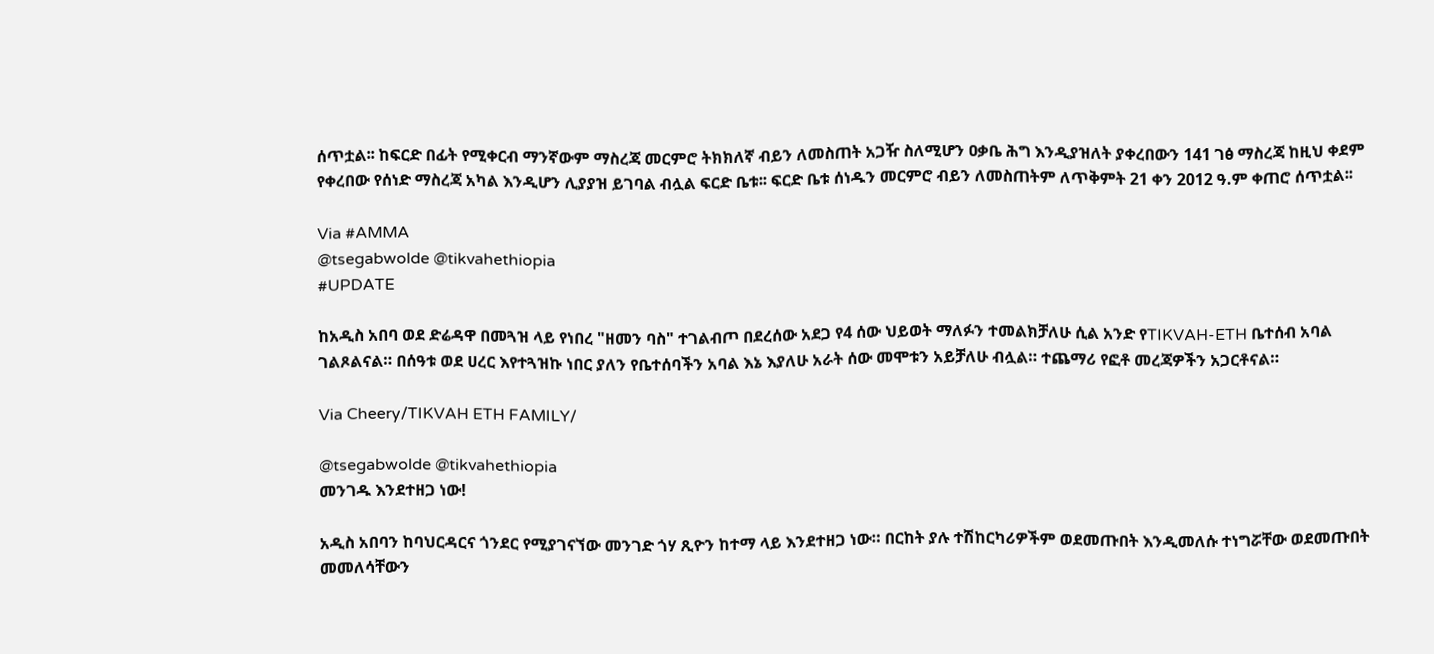ሰጥቷል፡፡ ከፍርድ በፊት የሚቀርብ ማንኛውም ማስረጃ መርምሮ ትክክለኛ ብይን ለመስጠት አጋዥ ስለሚሆን ዐቃቤ ሕግ እንዲያዝለት ያቀረበውን 141 ገፅ ማስረጃ ከዚህ ቀደም የቀረበው የሰነድ ማስረጃ አካል እንዲሆን ሊያያዝ ይገባል ብሏል ፍርድ ቤቱ፡፡ ፍርድ ቤቱ ሰነዱን መርምሮ ብይን ለመስጠትም ለጥቅምት 21 ቀን 2012 ዓ.ም ቀጠሮ ሰጥቷል፡፡

Via #AMMA
@tsegabwolde @tikvahethiopia
#UPDATE

ከአዲስ አበባ ወደ ድሬዳዋ በመጓዝ ላይ የነበረ "ዘመን ባስ" ተገልብጦ በደረሰው አደጋ የ4 ሰው ህይወት ማለፉን ተመልክቻለሁ ሲል አንድ የTIKVAH-ETH ቤተሰብ አባል ገልጾልናል። በሰዓቱ ወደ ሀረር እየተጓዝኩ ነበር ያለን የቤተሰባችን አባል እኔ እያለሁ አራት ሰው መሞቱን አይቻለሁ ብሏል። ተጨማሪ የፎቶ መረጃዎችን አጋርቶናል።

Via Cheery/TIKVAH ETH FAMILY/

@tsegabwolde @tikvahethiopia
መንገዱ እንደተዘጋ ነው!

አዲስ አበባን ከባህርዳርና ጎንደር የሚያገናኘው መንገድ ጎሃ ጺዮን ከተማ ላይ እንደተዘጋ ነው። በርከት ያሉ ተሽከርካሪዎችም ወደመጡበት እንዲመለሱ ተነግሯቸው ወደመጡበት መመለሳቸውን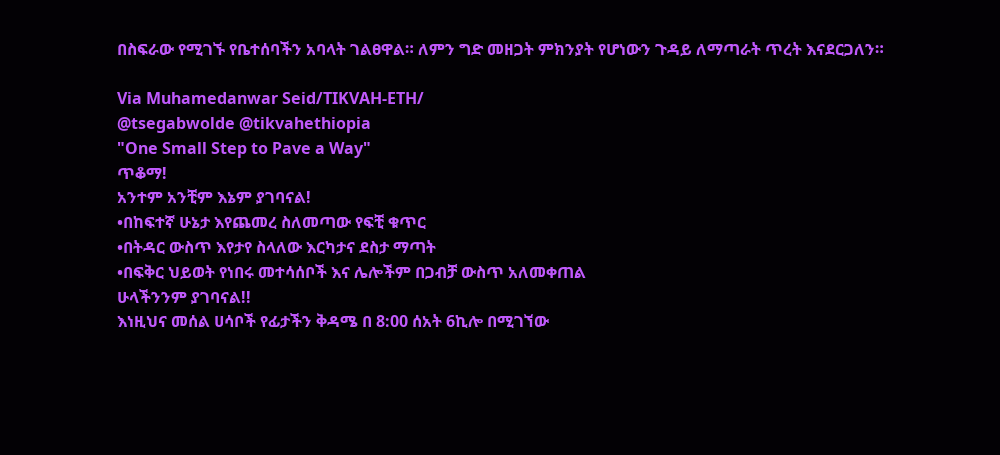በስፍራው የሚገኙ የቤተሰባችን አባላት ገልፀዋል። ለምን ግድ መዘጋት ምክንያት የሆነውን ጉዳይ ለማጣራት ጥረት እናደርጋለን።

Via Muhamedanwar Seid/TIKVAH-ETH/
@tsegabwolde @tikvahethiopia
"One Small Step to Pave a Way"
ጥቆማ!
አንተም አንቺም እኔም ያገባናል!
•በከፍተኛ ሁኔታ እየጨመረ ስለመጣው የፍቺ ቁጥር
•በትዳር ውስጥ እየታየ ስላለው እርካታና ደስታ ማጣት
•በፍቅር ህይወት የነበሩ መተሳሰቦች እና ሌሎችም በጋብቻ ውስጥ አለመቀጠል
ሁላችንንም ያገባናል!!
እነዚህና መሰል ሀሳቦች የፊታችን ቅዳሜ በ 8:00 ሰአት 6ኪሎ በሚገኘው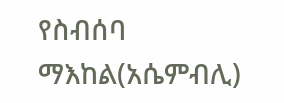የስብሰባ ማእከል(አሴምብሊ)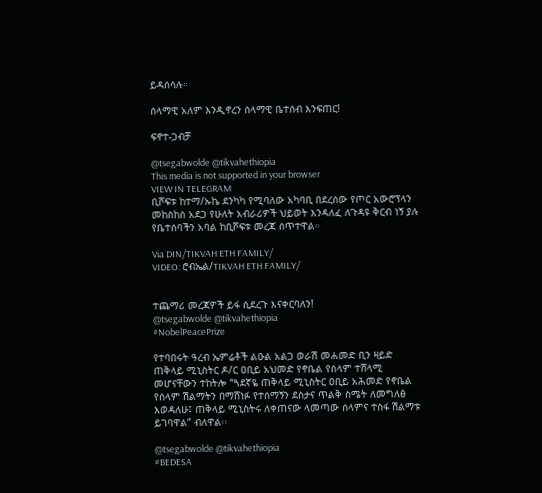ይዳሰሳሉ።

ሰላማዊ አለም እንዲኖረን ሰላማዊ ቤተሰብ እንፍጠር!

ፍኖተ-ጋብቻ

@tsegabwolde @tikvahethiopia
This media is not supported in your browser
VIEW IN TELEGRAM
ቢሾፍቱ ከተማ/ኡኬ ደንካካ የሚባለው አካባቢ በደረሰው የጦር አውሮፕላን መከስከስ አደጋ የሁለት አብራሪዎች ህይወት እንዳለፈ ለጉዳዩ ቅርብ ነኝ ያሉ የቤተሰባችን አባል ከቢሾፍቱ መረጃ ሰጥተዋል።

Via DIN/TIKVAH ETH FAMILY/
VIDEO: ሮብኤል/TIKVAH ETH FAMILY/


ተጨማሪ መረጃዎች ይፋ ሲደረጉ እናቀርባለን!
@tsegabwolde @tikvahethiopia
#NobelPeacePrize

የተባበሩት ዓረብ ኤምሬቶች ልዑል አልጋ ወራሽ መሐመድ ቢን ዛይድ ጠቅላይ ሚኒስትር ዶ/ር ዐቢይ አህመድ የኖቤል የሰላም ተሸላሚ መሆናቸውን ተከትሎ “ጓደኛዬ ጠቅላይ ሚኒስትር ዐቢይ አሕመድ የኖቤል የሰላም ሽልማትን በማሸነፉ የተሰማኝን ደስታና ጥልቅ ስሜት ለመግለፅ እወዳለሁ፤ ጠቅላይ ሚኒስትሩ ለቀጠናው ላመጣው ሰላምና ተስፋ ሽልማቱ ይገባዋል” ብለዋል፡፡

@tsegabwolde @tikvahethiopia
#BEDESA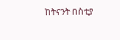ከትናንት በስቲያ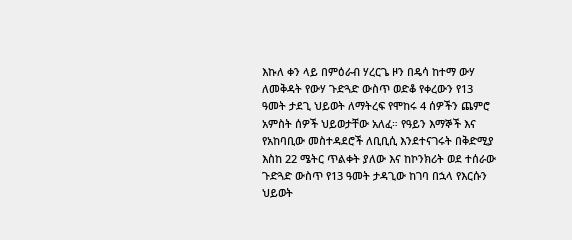እኩለ ቀን ላይ በምዕራብ ሃረርጌ ዞን በዴሳ ከተማ ውሃ ለመቅዳት የውሃ ጉድጓድ ውስጥ ወድቆ የቀረውን የ13 ዓመት ታደጊ ህይወት ለማትረፍ የሞከሩ 4 ሰዎችን ጨምሮ አምስት ሰዎች ህይወታቸው አለፈ። የዓይን እማኞች እና የአከባቢው መስተዳደሮች ለቢቢሲ እንደተናገሩት በቅድሚያ እስከ 22 ሜትር ጥልቀት ያለው እና ከኮንክሪት ወደ ተሰራው ጉድጓድ ውስጥ የ13 ዓመት ታዳጊው ከገባ በኋላ የእርሱን ህይወት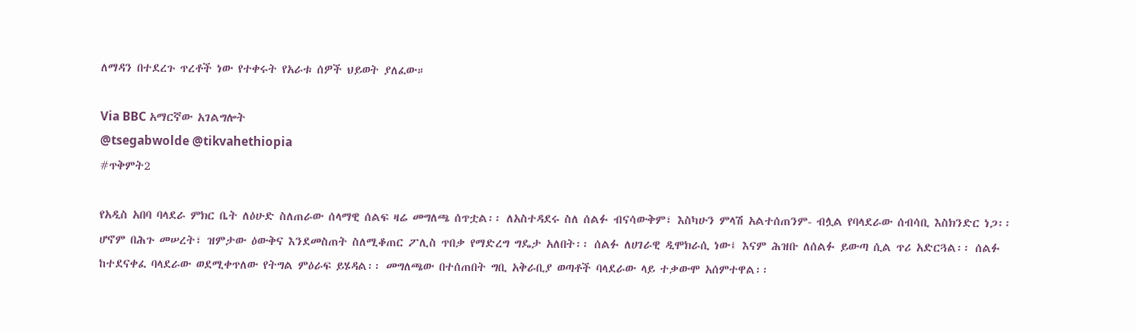ለማዳን በተደረጉ ጥረቶች ነው የተቀሩት የአራቱ ሰዎች ህይወት ያለፈው።

Via BBC አማርኛው አገልግሎት
@tsegabwolde @tikvahethiopia
#ጥቅምት2

የአዲስ አበባ ባላደራ ምክር ቤት ለዕሁድ ስለጠራው ሰላማዊ ሰልፍ ዛሬ መግለጫ ሰጥቷል፡፡ ለአስተዳደሩ ስለ ሰልፉ ብናሳውቅም፣ እስካሁን ምላሽ አልተሰጠንም- ብሏል የባላደራው ሰብሳቢ እስክንድር ነጋ፡፡ ሆኖም በሕጉ መሠረት፣ ዝምታው ዕውቅና እንደመስጠት ስለሚቆጠር ፖሊስ ጥበቃ የማድረግ ግዴታ አለበት፡፡ ሰልፉ ለሀገራዊ ዲሞክራሲ ነው፤ እናም ሕዝቡ ለሰልፉ ይውጣ ሲል ጥሪ አድርጓል፡፡ ሰልፉ ከተደናቀፈ ባላደራው ወደሚቀጥለው የትግል ምዕራፍ ይሄዳል፡፡ መግለጫው በተሰጠበት ግቢ አቅራቢያ ወጣቶች ባላደራው ላይ ተቃውሞ አሰምተዋል፡፡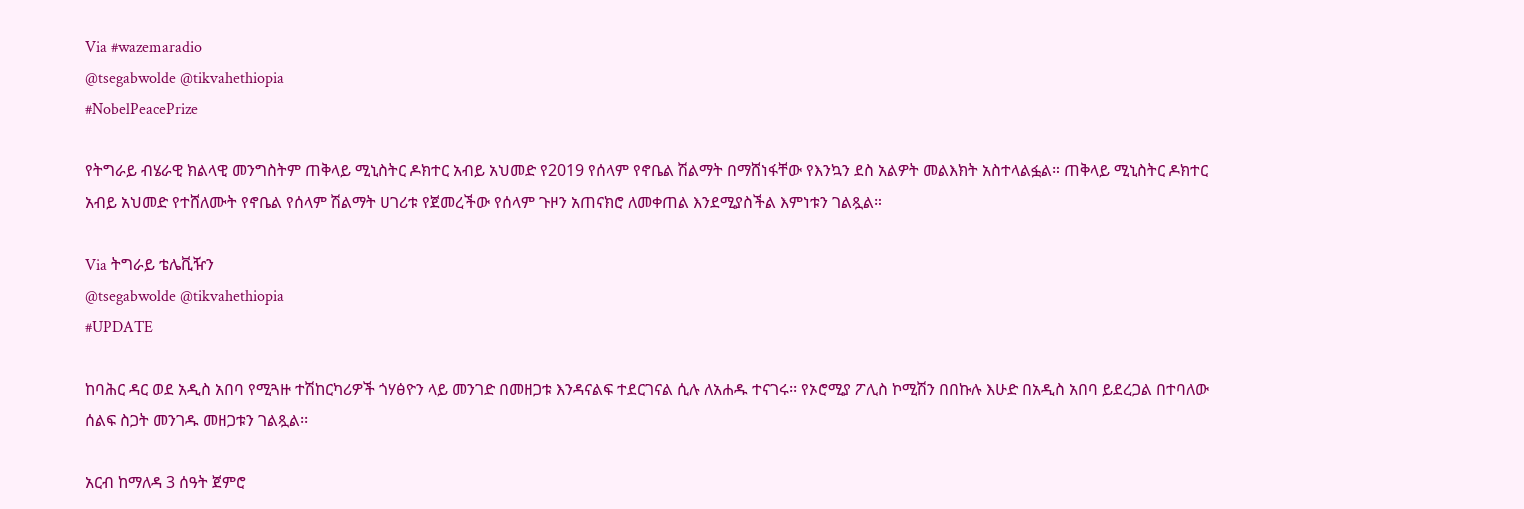Via #wazemaradio
@tsegabwolde @tikvahethiopia
#NobelPeacePrize

የትግራይ ብሄራዊ ክልላዊ መንግስትም ጠቅላይ ሚኒስትር ዶክተር አብይ አህመድ የ2019 የሰላም የኖቤል ሽልማት በማሸነፋቸው የእንኳን ደስ አልዎት መልእክት አስተላልፏል። ጠቅላይ ሚኒስትር ዶክተር አብይ አህመድ የተሸለሙት የኖቤል የሰላም ሽልማት ሀገሪቱ የጀመረችው የሰላም ጉዞን አጠናክሮ ለመቀጠል እንደሚያስችል እምነቱን ገልጿል።

Via ትግራይ ቴሌቪዥን
@tsegabwolde @tikvahethiopia
#UPDATE

ከባሕር ዳር ወደ አዲስ አበባ የሚጓዙ ተሽከርካሪዎች ጎሃፅዮን ላይ መንገድ በመዘጋቱ እንዳናልፍ ተደርገናል ሲሉ ለአሐዱ ተናገሩ፡፡ የኦሮሚያ ፖሊስ ኮሚሽን በበኩሉ እሁድ በአዲስ አበባ ይደረጋል በተባለው ሰልፍ ስጋት መንገዱ መዘጋቱን ገልጿል፡፡

አርብ ከማለዳ 3 ሰዓት ጀምሮ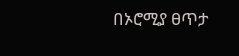በኦሮሚያ ፀጥታ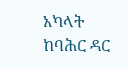አካላት ከባሕር ዳር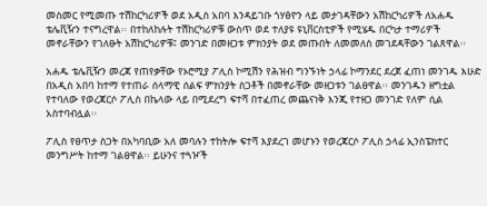መስመር የሚመጡ ተሽከርካሪዎች ወደ አዲስ አበባ እንዳይገቡ ጎሃፅዮን ላይ መታገዳቸውን አሽከርካሪዎች ለአሐዱ ቴሌቪዥን ተናግረዋል፡፡ በተከለከሉት ተሽከርካሪዎቹ ውስጥ ወደ ተለያዩ ዩኒቨርስቲዎች የሚሄዱ በርካታ ተማሪዎች መኖራቸውን የገለፁት አሽከርካሪዎቹ፤ መንገድ በመዘጋቱ ምክንያት ወደ መጡበት ለመመለስ መገደዳቸውን ገልጸዋል፡፡

አሐዱ ቴሌቪዥን መረጃ የጠየቃቸው የኦሮሚያ ፖሊስ ኮሚሽን የሕዝብ ግንኙነት ኃላፊ ኮማንደር ደረጀ ፈጠነ መንገዱ እሁድ በአዲስ አበባ ከተማ የተጠራ ሰላማዊ ሰልፍ ምክንያት ስጋቶች በመኖራቸው መዘጋቱን ገልፀዋል፡፡ መንገዱን ዘግቷል የተባለው የወረጃርሶ ፖሊስ በኬላው ላይ በሚደረግ ፍተሻ በተፈጠረ መጨናነቅ እንጂ የተዘጋ መንገድ የለም ሲል አስተባብሏል፡፡

ፖሊስ የፀጥታ ስጋት በአካባቢው አለ መባሉን ተከትሎ ፍተሻ እያደረገ መሆኑን የወረጃርሶ ፖሊስ ኃላፊ ኢንስፔክተር መንግሥት ከተማ ገልፀዋል፡፡ ይሁንና ተጓዦች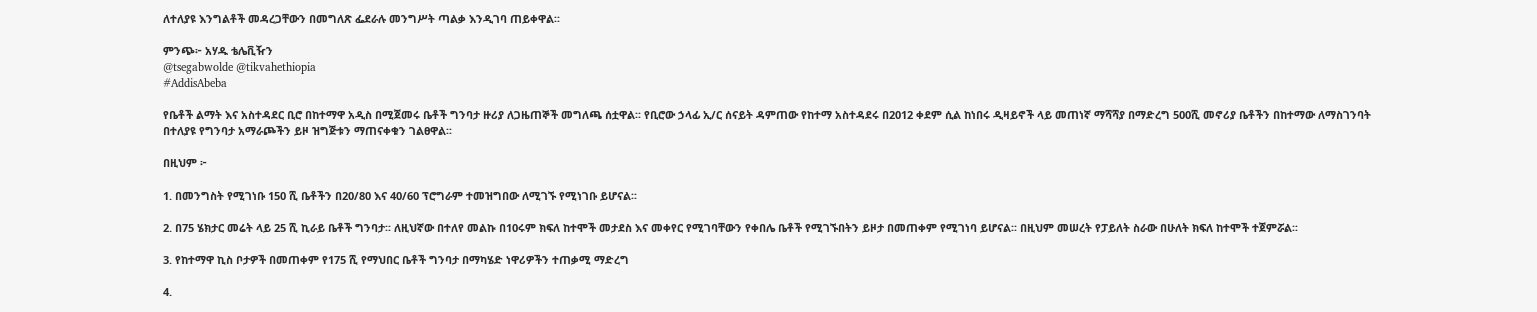ለተለያዩ እንግልቶች መዳረጋቸውን በመግለጽ ፌደራሉ መንግሥት ጣልቃ እንዲገባ ጠይቀዋል፡፡

ምንጭ፦ አሃዱ ቴሌቪዥን
@tsegabwolde @tikvahethiopia
#AddisAbeba

የቤቶች ልማት እና አስተዳደር ቢሮ በከተማዋ አዲስ በሚጀመሩ ቤቶች ግንባታ ዙሪያ ለጋዜጠኞች መግለጫ ሰቷዋል፡፡ የቢሮው ኃላፊ ኢ/ር ሰናይት ዳምጠው የከተማ አስተዳደሩ በ2012 ቀደም ሲል ከነበሩ ዲዛይኖች ላይ መጠነኛ ማሻሻያ በማድረግ 500ሺ መኖሪያ ቤቶችን በከተማው ለማስገንባት በተለያዩ የግንባታ አማራጮችን ይዞ ዝግጅቱን ማጠናቀቁን ገልፀዋል፡፡

በዚህም ፦

1. በመንግስት የሚገነቡ 150 ሺ ቤቶችን በ20/80 እና 40/60 ፕሮግራም ተመዝግበው ለሚገኙ የሚነገቡ ይሆናል፡፡

2. በ75 ሄክታር መሬት ላይ 25 ሺ ኪራይ ቤቶች ግንባታ፡፡ ለዚህኛው በተለየ መልኩ በ10ሩም ክፍለ ከተሞች መታደስ እና መቀየር የሚገባቸውን የቀበሌ ቤቶች የሚገኙበትን ይዞታ በመጠቀም የሚገነባ ይሆናል፡፡ በዚህም መሠረት የፓይለት ስራው በሁለት ክፍለ ከተሞች ተጀምሯል፡፡

3. የከተማዋ ኪስ ቦታዎች በመጠቀም የ175 ሺ የማህበር ቤቶች ግንባታ በማካሄድ ነዋሪዎችን ተጠቃሚ ማድረግ

4.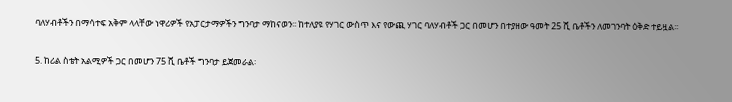ባለሃብቶችን በማሳተፍ አቅም ላላቸው ነዋሪዎች የአፓርታማዎችን ግንባታ ማከናወን፡፡ ከተለያዩ የሃገር ውስጥ እና የውጪ ሃገር ባለሃብቶች ጋር በመሆን በተያዘው ዓመት 25 ሺ ቤቶችን ለመገንባት ዕቅድ ተይዟል፡፡

5. ከሪል ስቴት አልሚዎች ጋር በመሆን 75 ሺ ቤቶች ግንባታ ይጀመራል፡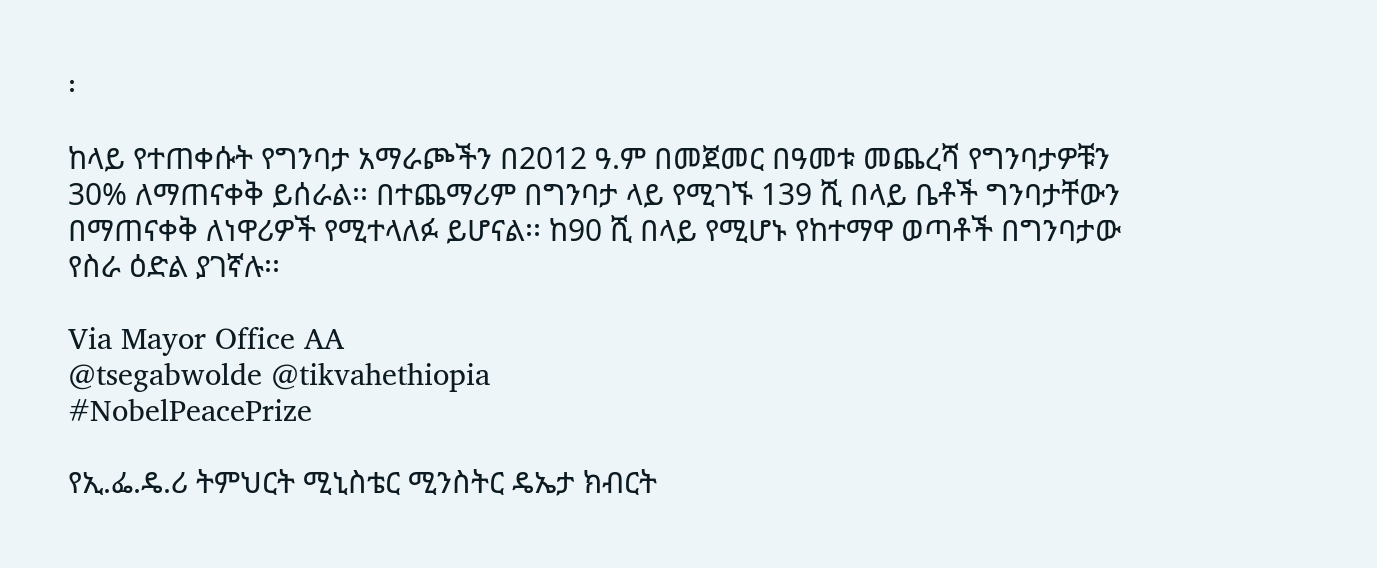፡

ከላይ የተጠቀሱት የግንባታ አማራጮችን በ2012 ዓ.ም በመጀመር በዓመቱ መጨረሻ የግንባታዎቹን 30% ለማጠናቀቅ ይሰራል፡፡ በተጨማሪም በግንባታ ላይ የሚገኙ 139 ሺ በላይ ቤቶች ግንባታቸውን በማጠናቀቅ ለነዋሪዎች የሚተላለፉ ይሆናል፡፡ ከ90 ሺ በላይ የሚሆኑ የከተማዋ ወጣቶች በግንባታው የስራ ዕድል ያገኛሉ፡፡

Via Mayor Office AA
@tsegabwolde @tikvahethiopia
#NobelPeacePrize

የኢ.ፌ.ዴ.ሪ ትምህርት ሚኒስቴር ሚንስትር ዴኤታ ክብርት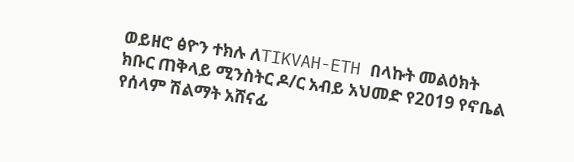ወይዘሮ ፅዮን ተክሉ ለTIKVAH-ETH በላኩት መልዕክት ክቡር ጠቅላይ ሚንስትር ዶ/ር አብይ አህመድ የ2019 የኖቤል የሰላም ሽልማት አሸናፊ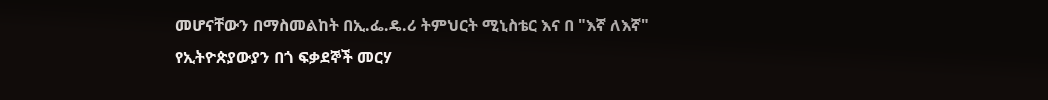መሆናቸውን በማስመልከት በኢ.ፌ.ዴ.ሪ ትምህርት ሚኒስቴር እና በ "እኛ ለእኛ" የኢትዮጵያውያን በጎ ፍቃደኞች መርሃ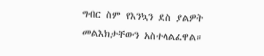ግብር ስም የእንኳን ደስ ያልዎት መልእክታቸውን አስተላልፈዋል።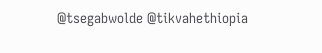@tsegabwolde @tikvahethiopia